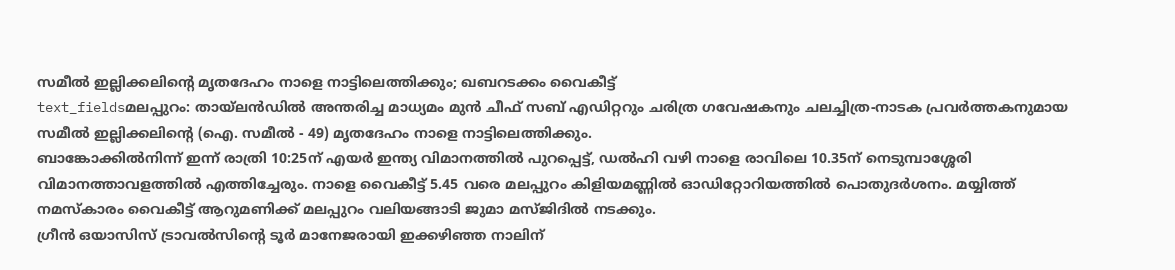സമീൽ ഇല്ലിക്കലിന്റെ മൃതദേഹം നാളെ നാട്ടിലെത്തിക്കും; ഖബറടക്കം വൈകീട്ട്
text_fieldsമലപ്പുറം: തായ്ലൻഡിൽ അന്തരിച്ച മാധ്യമം മുൻ ചീഫ് സബ് എഡിറ്ററും ചരിത്ര ഗവേഷകനും ചലച്ചിത്ര-നാടക പ്രവർത്തകനുമായ സമീൽ ഇല്ലിക്കലിന്റെ (ഐ. സമീൽ - 49) മൃതദേഹം നാളെ നാട്ടിലെത്തിക്കും.
ബാങ്കോക്കിൽനിന്ന് ഇന്ന് രാത്രി 10:25ന് എയർ ഇന്ത്യ വിമാനത്തിൽ പുറപ്പെട്ട്, ഡൽഹി വഴി നാളെ രാവിലെ 10.35ന് നെടുമ്പാശ്ശേരി വിമാനത്താവളത്തിൽ എത്തിച്ചേരും. നാളെ വൈകീട്ട് 5.45 വരെ മലപ്പുറം കിളിയമണ്ണിൽ ഓഡിറ്റോറിയത്തിൽ പൊതുദർശനം. മയ്യിത്ത് നമസ്കാരം വൈകീട്ട് ആറുമണിക്ക് മലപ്പുറം വലിയങ്ങാടി ജുമാ മസ്ജിദിൽ നടക്കും.
ഗ്രീൻ ഒയാസിസ് ട്രാവൽസിന്റെ ടൂർ മാനേജരായി ഇക്കഴിഞ്ഞ നാലിന്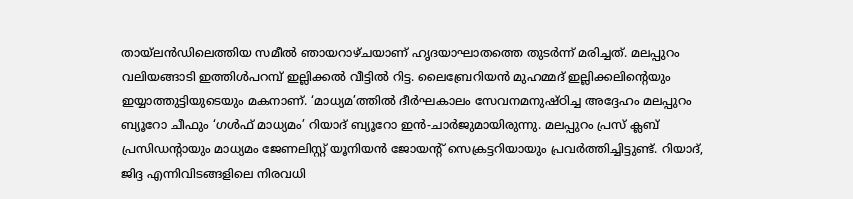തായ്ലൻഡിലെത്തിയ സമീൽ ഞായറാഴ്ചയാണ് ഹൃദയാഘാതത്തെ തുടർന്ന് മരിച്ചത്. മലപ്പുറം വലിയങ്ങാടി ഇത്തിൾപറമ്പ് ഇല്ലിക്കൽ വീട്ടിൽ റിട്ട. ലൈബ്രേറിയൻ മുഹമ്മദ് ഇല്ലിക്കലിന്റെയും ഇയ്യാത്തുട്ടിയുടെയും മകനാണ്. ‘മാധ്യമ’ത്തിൽ ദീർഘകാലം സേവനമനുഷ്ഠിച്ച അദ്ദേഹം മലപ്പുറം ബ്യൂറോ ചീഫും ‘ഗൾഫ് മാധ്യമം’ റിയാദ് ബ്യൂറോ ഇൻ-ചാർജുമായിരുന്നു. മലപ്പുറം പ്രസ് ക്ലബ് പ്രസിഡന്റായും മാധ്യമം ജേണലിസ്റ്റ് യൂനിയൻ ജോയന്റ് സെക്രട്ടറിയായും പ്രവർത്തിച്ചിട്ടുണ്ട്. റിയാദ്, ജിദ്ദ എന്നിവിടങ്ങളിലെ നിരവധി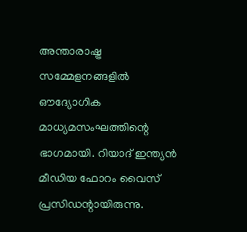അന്താരാഷ്ട്ര സമ്മേളനങ്ങളിൽ ഔദ്യോഗിക മാധ്യമസംഘത്തിന്റെ ഭാഗമായി. റിയാദ് ഇന്ത്യൻ മീഡിയ ഫോറം വൈസ് പ്രസിഡന്റായിരുന്നു.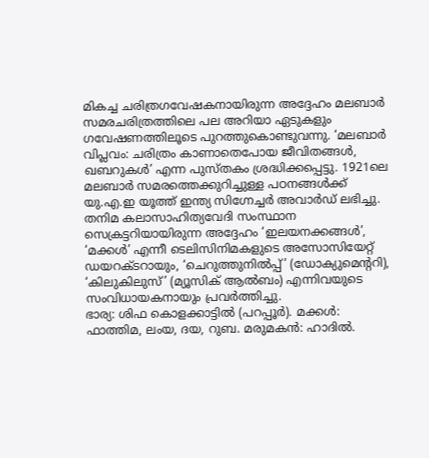മികച്ച ചരിത്രഗവേഷകനായിരുന്ന അദ്ദേഹം മലബാർ സമരചരിത്രത്തിലെ പല അറിയാ ഏടുകളും ഗവേഷണത്തിലൂടെ പുറത്തുകൊണ്ടുവന്നു. ‘മലബാർ വിപ്ലവം: ചരിത്രം കാണാതെപോയ ജീവിതങ്ങൾ, ഖബറുകൾ’ എന്ന പുസ്തകം ശ്രദ്ധിക്കപ്പെട്ടു. 1921ലെ മലബാർ സമരത്തെക്കുറിച്ചുള്ള പഠനങ്ങൾക്ക് യു.എ.ഇ യൂത്ത് ഇന്ത്യ സിഗ്നേച്ചർ അവാർഡ് ലഭിച്ചു. തനിമ കലാസാഹിത്യവേദി സംസ്ഥാന സെക്രട്ടറിയായിരുന്ന അദ്ദേഹം ‘ഇലയനക്കങ്ങൾ’, ‘മക്കൾ’ എന്നീ ടെലിസിനിമകളുടെ അസോസിയേറ്റ് ഡയറക്ടറായും, ‘ചെറുത്തുനിൽപ്പ്’ (ഡോക്യുമെന്ററി), ‘കിലുകിലുസ്’ (മ്യൂസിക് ആൽബം) എന്നിവയുടെ സംവിധായകനായും പ്രവർത്തിച്ചു.
ഭാര്യ: ശിഫ കൊളക്കാട്ടിൽ (പറപ്പൂർ). മക്കൾ: ഫാത്തിമ, ലംയ, ദയ, റുബ. മരുമകൻ: ഹാദിൽ.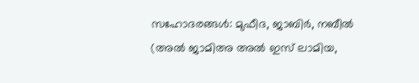സഹോദരങ്ങൾ: മുഫീദ, ജാബിർ, നബീൽ (അൽ ജാമിഅ അൽ ഇസ് ലാമിയ,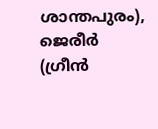ശാന്തപുരം), ജെരീർ (ഗ്രീൻ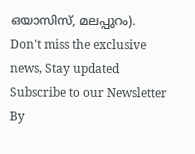ഒയാസിസ്, മലപ്പുറം).
Don't miss the exclusive news, Stay updated
Subscribe to our Newsletter
By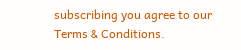subscribing you agree to our Terms & Conditions.